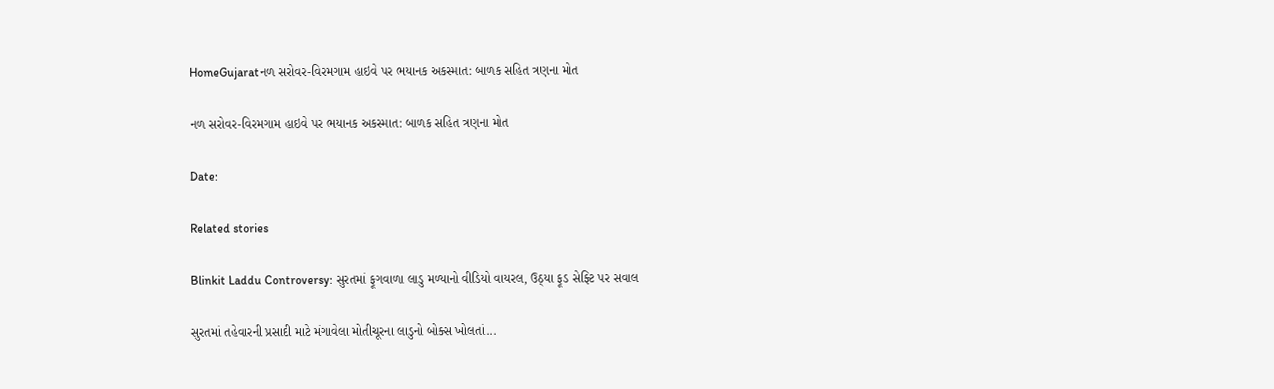HomeGujaratનળ સરોવર-વિરમગામ હાઇવે પર ભયાનક અકસ્માત: બાળક સહિત ત્રણના મોત

નળ સરોવર-વિરમગામ હાઇવે પર ભયાનક અકસ્માત: બાળક સહિત ત્રણના મોત

Date:

Related stories

Blinkit Laddu Controversy: સુરતમાં ફૂગવાળા લાડુ મળ્યાનો વીડિયો વાયરલ, ઉઠ્યા ફૂડ સેફ્ટિ પર સવાલ

સુરતમાં તહેવારની પ્રસાદી માટે મંગાવેલા મોતીચૂરના લાડુનો બોક્સ ખોલતાં...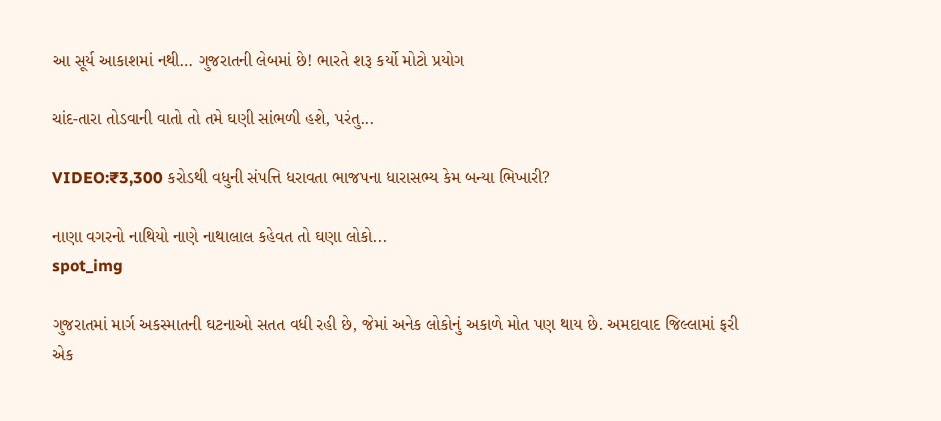આ સૂર્ય આકાશમાં નથી… ગુજરાતની લેબમાં છે! ભારતે શરૂ કર્યો મોટો પ્રયોગ

ચાંદ-તારા તોડવાની વાતો તો તમે ઘણી સાંભળી હશે, પરંતુ...

VIDEO:₹3,300 કરોડથી વધુની સંપત્તિ ધરાવતા ભાજપના ધારાસભ્ય કેમ બન્યા ભિખારી?

નાણા વગરનો નાથિયો નાણે નાથાલાલ કહેવત તો ઘણા લોકો...
spot_img

ગુજરાતમાં માર્ગ અકસ્માતની ઘટનાઓ સતત વધી રહી છે, જેમાં અનેક લોકોનું અકાળે મોત પણ થાય છે. અમદાવાદ જિલ્લામાં ફરી એક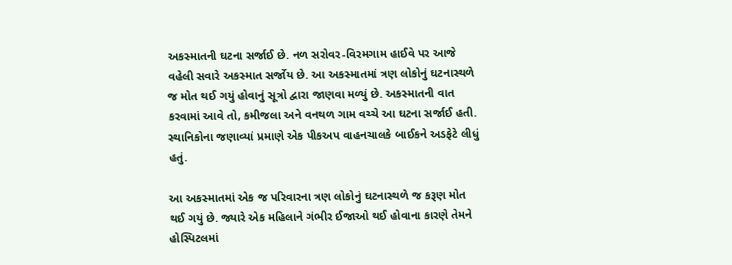અકસ્માતની ઘટના સર્જાઈ છે. નળ સરોવર-વિરમગામ હાઈવે પર આજે વહેલી સવારે અકસ્માત સર્જોય છે. આ અકસ્માતમાં ત્રણ લોકોનું ઘટનાસ્થળે જ મોત થઈ ગયું હોવાનું સૂત્રો દ્વારા જાણવા મળ્યું છે. અકસ્માતની વાત કરવામાં આવે તો, કમીજલા અને વનથળ ગામ વચ્ચે આ ઘટના સર્જાઈ હતી. સ્થાનિકોના જણાવ્યાં પ્રમાણે એક પીકઅપ વાહનચાલકે બાઈકને અડફેટે લીધું હતું.

આ અકસ્માતમાં એક જ પરિવારના ત્રણ લોકોનું ઘટનાસ્થળે જ કરૂણ મોત થઈ ગયું છે. જ્યારે એક મહિલાને ગંભીર ઈજાઓ થઈ હોવાના કારણે તેમને હોસ્પિટલમાં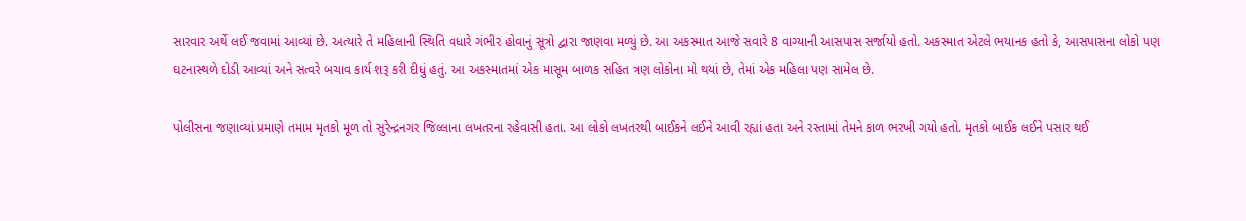સારવાર અર્થે લઈ જવામાં આવ્યાં છે. અત્યારે તે મહિલાની સ્થિતિ વધારે ગંભીર હોવાનું સૂત્રો દ્વારા જાણવા મળ્યું છે. આ અકસ્માત આજે સવારે 8 વાગ્યાની આસપાસ સર્જાયો હતો. અકસ્માત એટલે ભયાનક હતો કે, આસપાસના લોકો પણ ઘટનાસ્થળે દોડી આવ્યાં અને સત્વરે બચાવ કાર્ય શરૂ કરી દીધું હતું. આ અકસ્માતમાં એક માસૂમ બાળક સહિત ત્રણ લોકોના મો થયાં છે, તેમાં એક મહિલા પણ સામેલ છે.

પોલીસના જણાવ્યાં પ્રમાણે તમામ મૃતકો મૂળ તો સુરેન્દ્રનગર જિલ્લાના લખતરના રહેવાસી હતા. આ લોકો લખતરથી બાઈકને લઈને આવી રહ્યાં હતા અને રસ્તામાં તેમને કાળ ભરખી ગયો હતો. મૃતકો બાઈક લઈને પસાર થઈ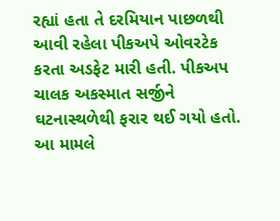રહ્યાં હતા તે દરમિયાન પાછળથી આવી રહેલા પીકઅપે ઓવરટેક કરતા અડફેટ મારી હતી. પીકઅપ ચાલક અકસ્માત સર્જીને ઘટનાસ્થળેથી ફરાર થઈ ગયો હતો. આ મામલે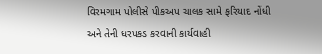વિરમગામ પોલીસે પીકઅપ ચાલક સામે ફરિયાદ નોંધી અને તેની ધરપકડ કરવાની કાર્યવાહી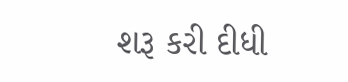શરૂ કરી દીધી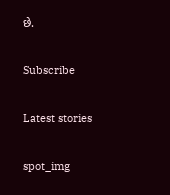છે.

Subscribe

Latest stories

spot_img